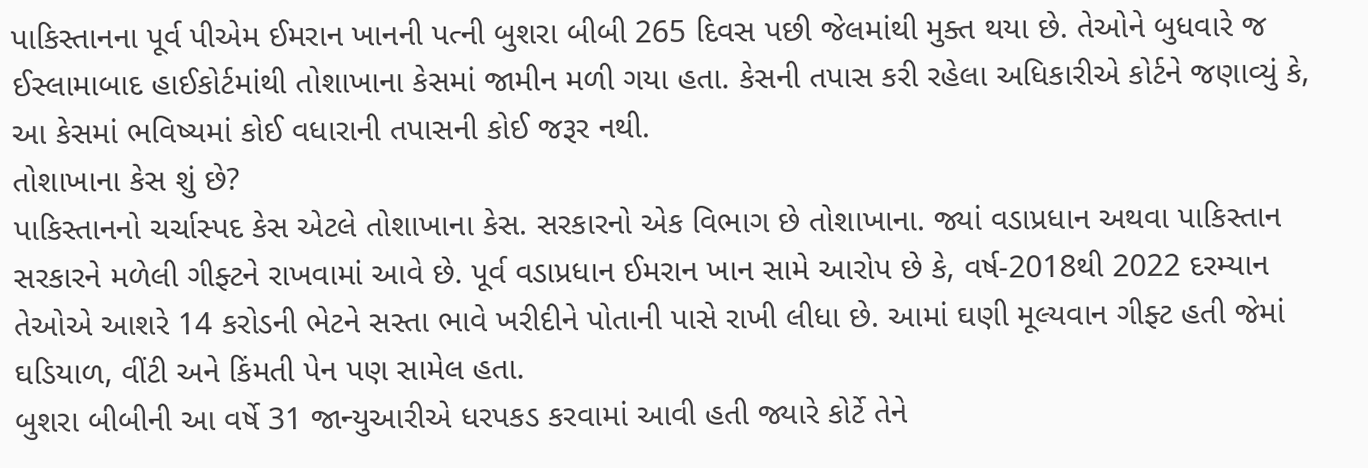પાકિસ્તાનના પૂર્વ પીએમ ઈમરાન ખાનની પત્ની બુશરા બીબી 265 દિવસ પછી જેલમાંથી મુક્ત થયા છે. તેઓને બુધવારે જ ઈસ્લામાબાદ હાઈકોર્ટમાંથી તોશાખાના કેસમાં જામીન મળી ગયા હતા. કેસની તપાસ કરી રહેલા અધિકારીએ કોર્ટને જણાવ્યું કે, આ કેસમાં ભવિષ્યમાં કોઈ વધારાની તપાસની કોઈ જરૂર નથી.
તોશાખાના કેસ શું છે?
પાકિસ્તાનનો ચર્ચાસ્પદ કેસ એટલે તોશાખાના કેસ. સરકારનો એક વિભાગ છે તોશાખાના. જ્યાં વડાપ્રધાન અથવા પાકિસ્તાન સરકારને મળેલી ગીફ્ટને રાખવામાં આવે છે. પૂર્વ વડાપ્રધાન ઈમરાન ખાન સામે આરોપ છે કે, વર્ષ-2018થી 2022 દરમ્યાન તેઓએ આશરે 14 કરોડની ભેટને સસ્તા ભાવે ખરીદીને પોતાની પાસે રાખી લીધા છે. આમાં ઘણી મૂલ્યવાન ગીફ્ટ હતી જેમાં ઘડિયાળ, વીંટી અને કિંમતી પેન પણ સામેલ હતા.
બુશરા બીબીની આ વર્ષે 31 જાન્યુઆરીએ ધરપકડ કરવામાં આવી હતી જ્યારે કોર્ટે તેને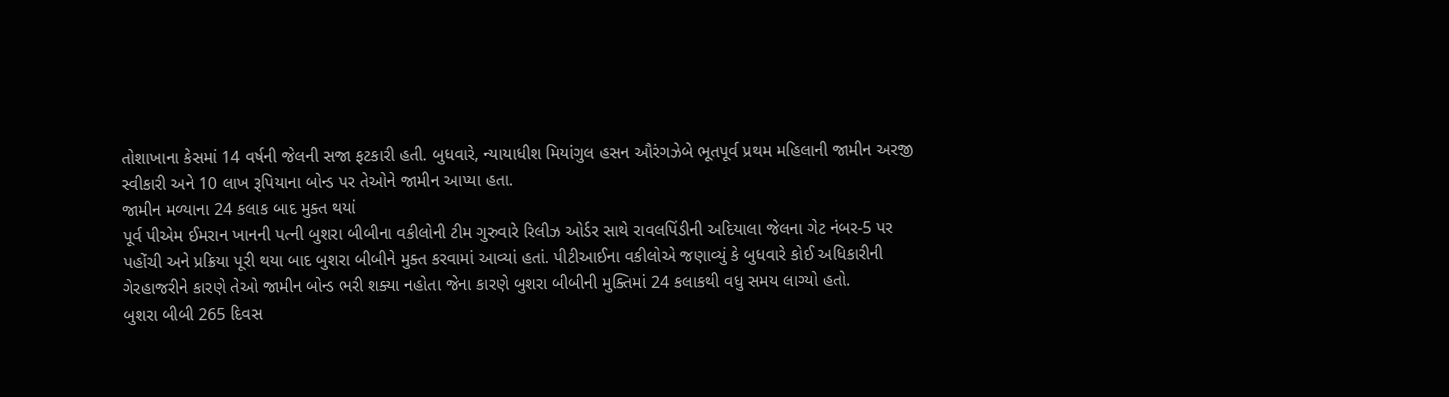તોશાખાના કેસમાં 14 વર્ષની જેલની સજા ફટકારી હતી. બુધવારે, ન્યાયાધીશ મિયાંગુલ હસન ઔરંગઝેબે ભૂતપૂર્વ પ્રથમ મહિલાની જામીન અરજી સ્વીકારી અને 10 લાખ રૂપિયાના બોન્ડ પર તેઓને જામીન આપ્યા હતા.
જામીન મળ્યાના 24 કલાક બાદ મુક્ત થયાં
પૂર્વ પીએમ ઈમરાન ખાનની પત્ની બુશરા બીબીના વકીલોની ટીમ ગુરુવારે રિલીઝ ઓર્ડર સાથે રાવલપિંડીની અદિયાલા જેલના ગેટ નંબર-5 પર પહોંચી અને પ્રક્રિયા પૂરી થયા બાદ બુશરા બીબીને મુક્ત કરવામાં આવ્યાં હતાં. પીટીઆઈના વકીલોએ જણાવ્યું કે બુધવારે કોઈ અધિકારીની ગેરહાજરીને કારણે તેઓ જામીન બોન્ડ ભરી શક્યા નહોતા જેના કારણે બુશરા બીબીની મુક્તિમાં 24 કલાકથી વધુ સમય લાગ્યો હતો.
બુશરા બીબી 265 દિવસ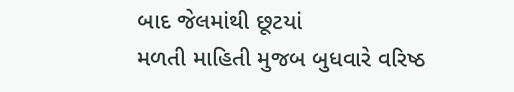બાદ જેલમાંથી છૂટયાં
મળતી માહિતી મુજબ બુધવારે વરિષ્ઠ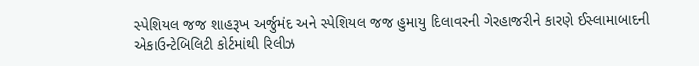સ્પેશિયલ જજ શાહરૂખ અર્જુમંદ અને સ્પેશિયલ જજ હુમાયુ દિલાવરની ગેરહાજરીને કારણે ઈસ્લામાબાદની એકાઉન્ટેબિલિટી કોર્ટમાંથી રિલીઝ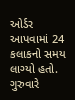ઓર્ડર આપવામાં 24 કલાકનો સમય લાગ્યો હતો. ગુરુવારે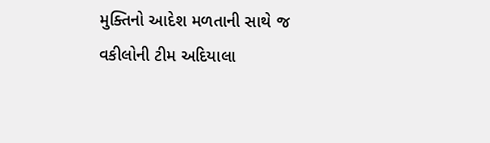મુક્તિનો આદેશ મળતાની સાથે જ વકીલોની ટીમ અદિયાલા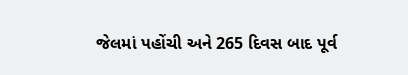જેલમાં પહોંચી અને 265 દિવસ બાદ પૂર્વ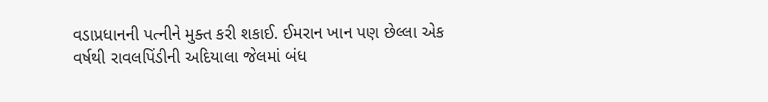વડાપ્રધાનની પત્નીને મુક્ત કરી શકાઈ. ઈમરાન ખાન પણ છેલ્લા એક વર્ષથી રાવલપિંડીની અદિયાલા જેલમાં બંધ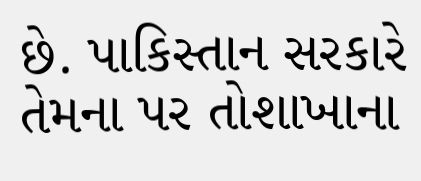છે. પાકિસ્તાન સરકારે તેમના પર તોશાખાના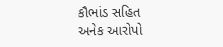કૌભાંડ સહિત અનેક આરોપો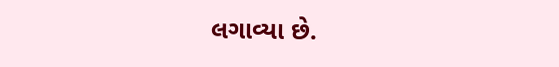લગાવ્યા છે.